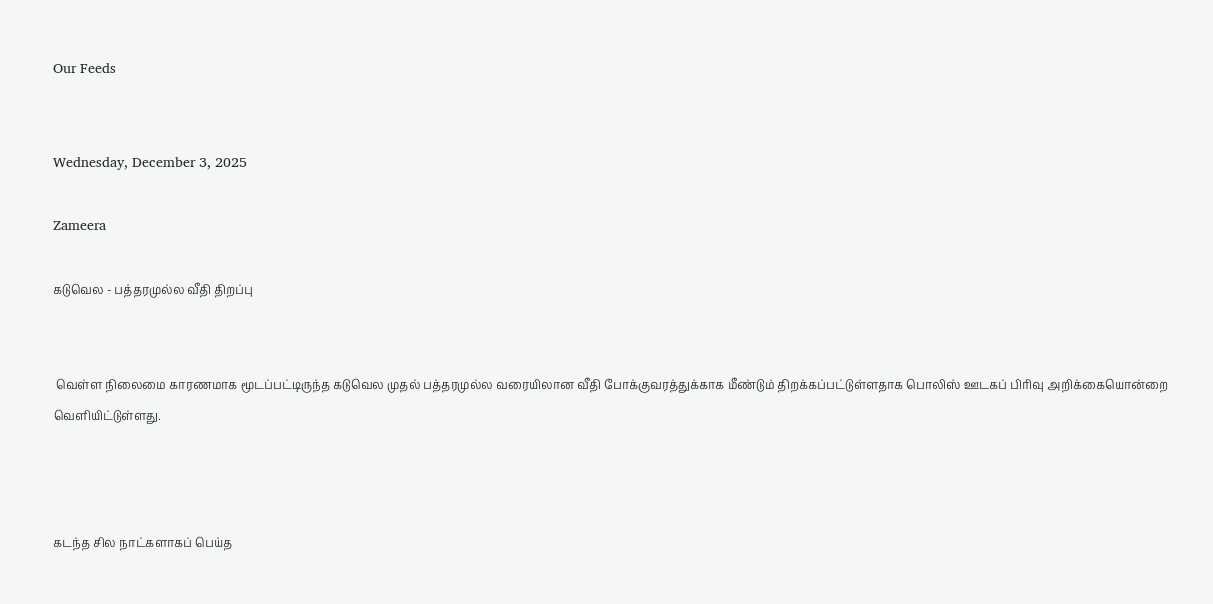Our Feeds


Wednesday, December 3, 2025

Zameera

கடுவெல - பத்தரமுல்ல வீதி திறப்பு


 வெள்ள நிலைமை காரணமாக மூடப்பட்டிருந்த கடுவெல முதல் பத்தரமுல்ல வரையிலான வீதி போக்குவரத்துக்காக மீண்டும் திறக்கப்பட்டுள்ளதாக பொலிஸ் ஊடகப் பிரிவு அறிக்கையொன்றை வெளியிட்டுள்ளது.



கடந்த சில நாட்களாகப் பெய்த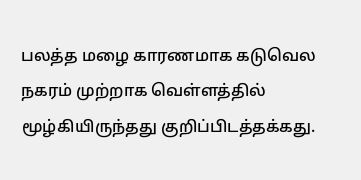பலத்த மழை காரணமாக கடுவெல நகரம் முற்றாக வெள்ளத்தில் மூழ்கியிருந்தது குறிப்பிடத்தக்கது.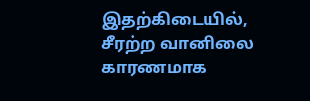இதற்கிடையில், சீரற்ற வானிலை காரணமாக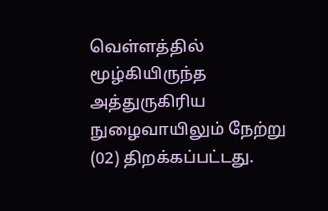வெள்ளத்தில் மூழ்கியிருந்த அத்துருகிரிய  நுழைவாயிலும் நேற்று (02) திறக்கப்பட்டது.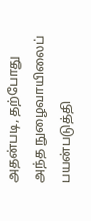அதன்படி, தற்போது அந்த நுழைவாயிலைப் பயன்படுத்தி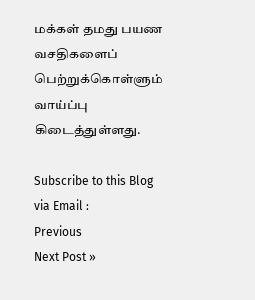மக்கள் தமது பயண வசதிகளைப் பெற்றுக்கொள்ளும் வாய்ப்பு கிடைத்துள்ளது.

Subscribe to this Blog via Email :
Previous
Next Post »